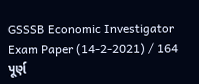GSSSB Economic Investigator Exam Paper (14-2-2021) / 164
પૂર્ણ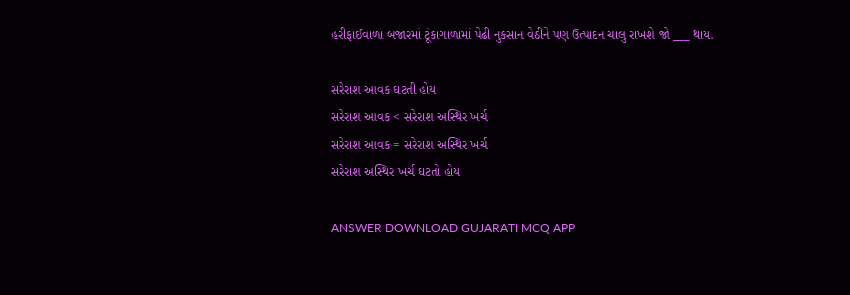હરીફાઈવાળા બજારમાં ટૂંકાગાળામાં પેઢી નુકસાન વેઠીને પણ ઉત્પાદન ચાલુ રાખશે જો ___ થાય.

સરેરાશ આવક ઘટતી હોય
સરેરાશ આવક < સરેરાશ અસ્થિર ખર્ચ
સરેરાશ આવક = સરેરાશ અસ્થિર ખર્ચ
સરેરાશ અસ્થિર ખર્ચ ઘટતો હોય

ANSWER DOWNLOAD GUJARATI MCQ APP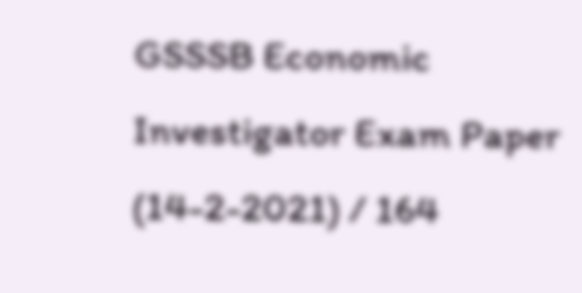GSSSB Economic Investigator Exam Paper (14-2-2021) / 164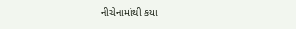નીચેનામાંથી કયા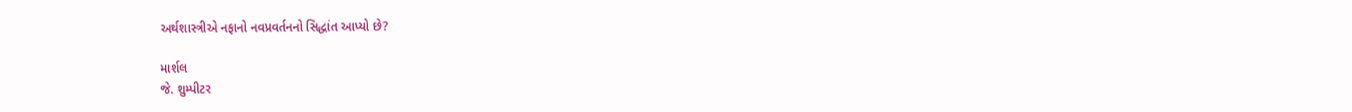અર્થશાસ્ત્રીએ નફાનો નવપ્રવર્તનનો સિદ્ધાંત આપ્યો છે?

માર્શલ
જે. શુમ્પીટર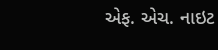એફ. એચ. નાઇટ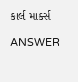કાર્લ માર્ક્સ

ANSWER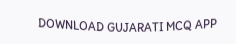DOWNLOAD GUJARATI MCQ APP